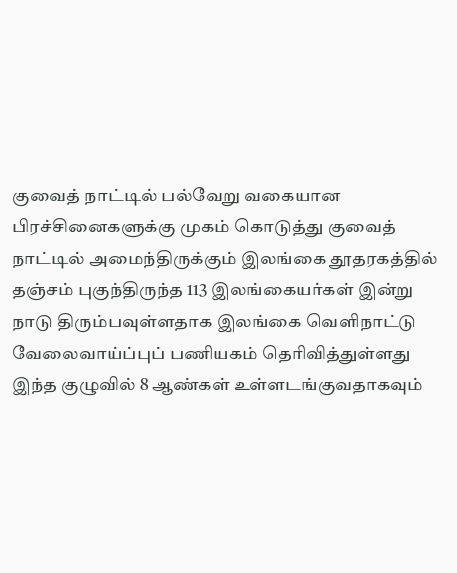குவைத் நாட்டில் பல்வேறு வகையான பிரச்சினைகளுக்கு முகம் கொடுத்து குவைத் நாட்டில் அமைந்திருக்கும் இலங்கை தூதரகத்தில் தஞ்சம் புகுந்திருந்த 113 இலங்கையர்கள் இன்று நாடு திரும்பவுள்ளதாக இலங்கை வெளிநாட்டு வேலைவாய்ப்புப் பணியகம் தெரிவித்துள்ளது
இந்த குழுவில் 8 ஆண்கள் உள்ளடங்குவதாகவும்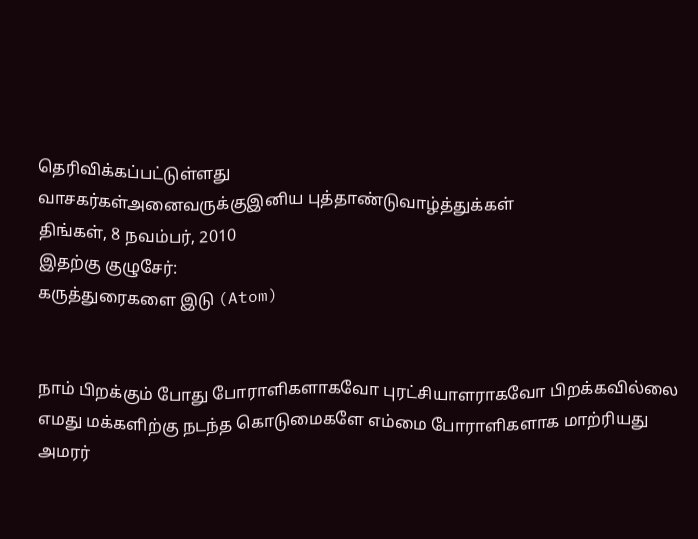தெரிவிக்கப்பட்டுள்ளது
வாசகர்கள்அனைவருக்குஇனிய புத்தாண்டுவாழ்த்துக்கள்
திங்கள், 8 நவம்பர், 2010
இதற்கு குழுசேர்:
கருத்துரைகளை இடு (Atom)


நாம் பிறக்கும் போது போராளிகளாகவோ புரட்சியாளராகவோ பிறக்கவில்லை எமது மக்களிற்கு நடந்த கொடுமைகளே எம்மை போராளிகளாக மாற்ரியது அமரர்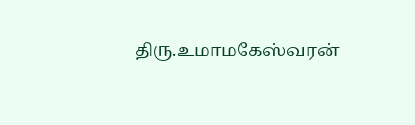திரு.உமாமகேஸ்வரன்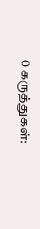0 கருத்துகள்: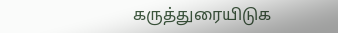கருத்துரையிடுக